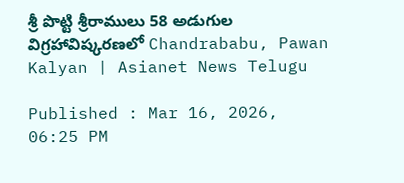శ్రీ పొట్టి శ్రీరాములు 58 అడుగుల విగ్రహావిష్కరణలో Chandrababu, Pawan Kalyan | Asianet News Telugu

Published : Mar 16, 2026, 06:25 PM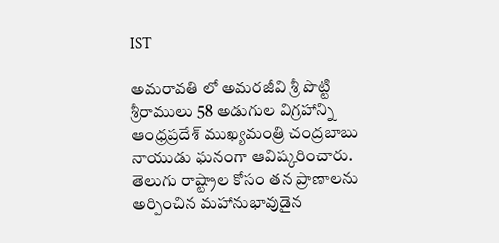IST

అమరావతి లో అమరజీవి శ్రీ పొట్టి శ్రీరాములు 58 అడుగుల విగ్రహాన్ని ఆంధ్రప్రదేశ్ ముఖ్యమంత్రి చంద్రబాబు నాయుడు ఘనంగా ఆవిష్కరించారు. తెలుగు రాష్ట్రాల కోసం తన ప్రాణాలను అర్పించిన మహానుభావుడైన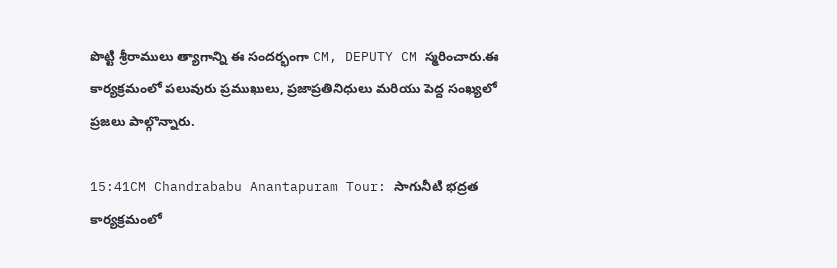పొట్టి శ్రీరాములు త్యాగాన్ని ఈ సందర్భంగా CM, DEPUTY CM స్మరించారు.ఈ కార్యక్రమంలో పలువురు ప్రముఖులు, ప్రజాప్రతినిధులు మరియు పెద్ద సంఖ్యలో ప్రజలు పాల్గొన్నారు.

15:41CM Chandrababu Anantapuram Tour: సాగునీటి భద్రత కార్యక్రమంలో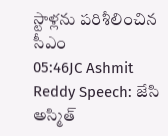స్టాళ్లను పరిశీలించిన సీఎం
05:46JC Ashmit Reddy Speech: జేసి అస్మిత్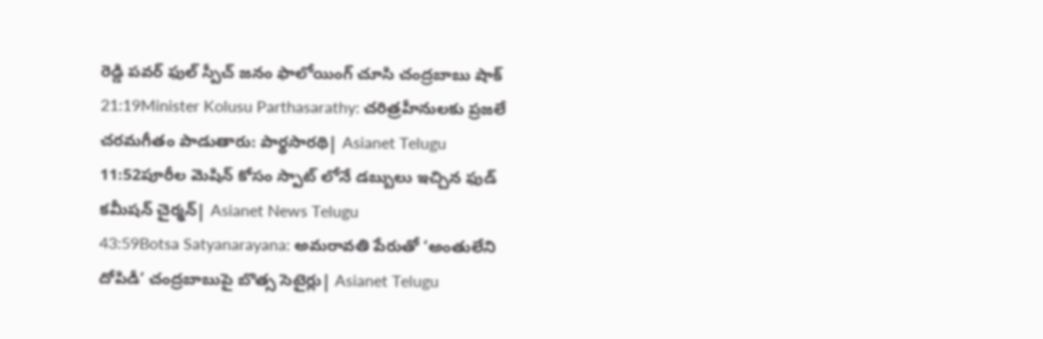రెడ్డి పవర్ ఫుల్ స్పీచ్ జనం ఫాలోయింగ్ చూసి చంద్రబాబు షాక్
21:19Minister Kolusu Parthasarathy: చరిత్రహీనులకు ప్రజలే చరమగీతం పాడుతారు: పార్థసారథి| Asianet Telugu
11:52పూరీల మెషిన్ కోసం స్పాట్ లోనే డబ్బులు ఇచ్చిన ఫుడ్ కమీషన్ చైర్మన్| Asianet News Telugu
43:59Botsa Satyanarayana: అమరావతి పేరుతో ‘అంతులేని దోపిడీ’ చంద్రబాబుపై బొత్స సెటైర్లు| Asianet Telugu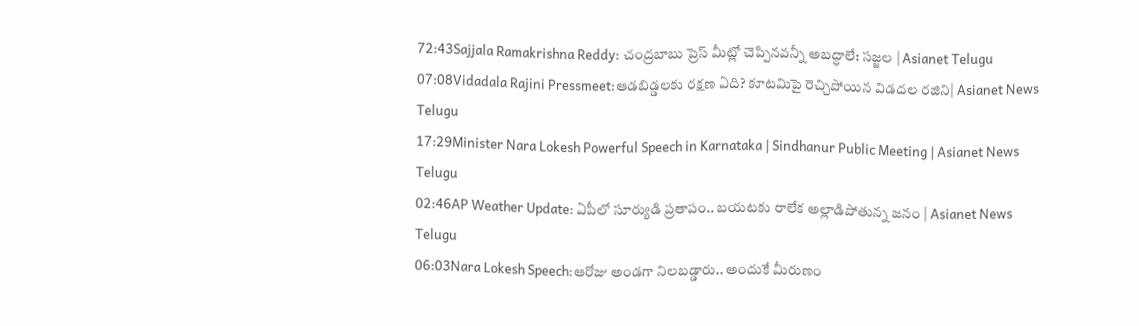72:43Sajjala Ramakrishna Reddy: చంద్రబాబు ప్రెస్‌ మీట్లో చెప్పినవన్నీ అబద్ధాలే: సజ్జల | Asianet Telugu
07:08Vidadala Rajini Pressmeet:ఆడబిడ్డలకు రక్షణ ఏది? కూటమిపై రెచ్చిపోయిన విడదల రజిని| Asianet News Telugu
17:29Minister Nara Lokesh Powerful Speech in Karnataka | Sindhanur Public Meeting | Asianet News Telugu
02:46AP Weather Update: ఏపీలో సూర్యుడి ప్రతాపం.. బయటకు రాలేక అల్లాడిపోతున్న జనం | Asianet News Telugu
06:03Nara Lokesh Speech:ఆరోజు అండగా నిలబడ్డారు.. అందుకే మీరుణం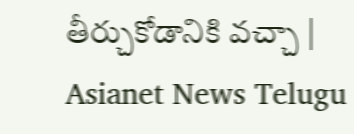తీర్చుకోడానికి వచ్చా | Asianet News Telugu